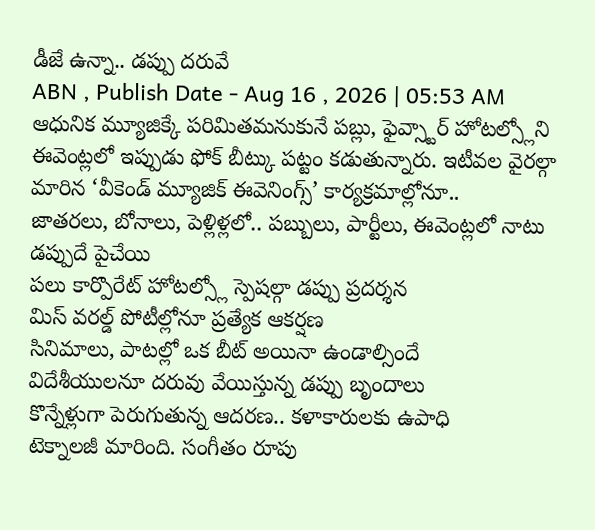డీజే ఉన్నా.. డప్పు దరువే
ABN , Publish Date - Aug 16 , 2026 | 05:53 AM
ఆధునిక మ్యూజిక్కే పరిమితమనుకునే పబ్లు, ఫైవ్స్టార్ హోటల్స్లోని ఈవెంట్లలో ఇప్పుడు ఫోక్ బీట్కు పట్టం కడుతున్నారు. ఇటీవల వైరల్గా మారిన ‘వీకెండ్ మ్యూజిక్ ఈవెనింగ్స్’ కార్యక్రమాల్లోనూ..
జాతరలు, బోనాలు, పెళ్లిళ్లలో.. పబ్బులు, పార్టీలు, ఈవెంట్లలో నాటు డప్పుదే పైచేయి
పలు కార్పొరేట్ హోటల్స్లో స్పెషల్గా డప్పు ప్రదర్శన
మిస్ వరల్డ్ పోటీల్లోనూ ప్రత్యేక ఆకర్షణ
సినిమాలు, పాటల్లో ఒక బీట్ అయినా ఉండాల్సిందే
విదేశీయులనూ దరువు వేయిస్తున్న డప్పు బృందాలు
కొన్నేళ్లుగా పెరుగుతున్న ఆదరణ.. కళాకారులకు ఉపాధి
టెక్నాలజీ మారింది. సంగీతం రూపు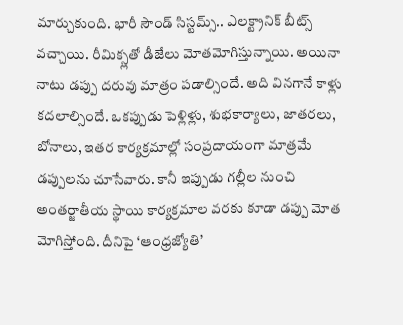మార్చుకుంది. భారీ సౌండ్ సిస్టమ్స్.. ఎలక్ట్రానిక్ బీట్స్ వచ్చాయి. రీమిక్స్లతో డీజేలు మోతమోగిస్తున్నాయి. అయినా నాటు డప్పు దరువు మాత్రం పడాల్సిందే. అది వినగానే కాళ్లు కదలాల్సిందే. ఒకప్పుడు పెళ్లిళ్లు, శుభకార్యాలు, జాతరలు, బోనాలు, ఇతర కార్యక్రమాల్లో సంప్రదాయంగా మాత్రమే డప్పులను చూసేవారు. కానీ ఇప్పుడు గల్లీల నుంచి అంతర్జాతీయ స్థాయి కార్యక్రమాల వరకు కూడా డప్పు మోత మోగిస్తోంది. దీనిపై ‘ఆంధ్రజ్యోతి’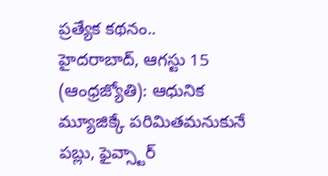ప్రత్యేక కథనం..
హైదరాబాద్, ఆగస్టు 15 (ఆంధ్రజ్యోతి): ఆధునిక మ్యూజిక్కే పరిమితమనుకునే పబ్లు, ఫైవ్స్టార్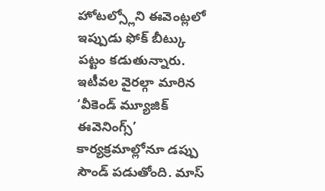హోటల్స్లోని ఈవెంట్లలో ఇప్పుడు ఫోక్ బీట్కు పట్టం కడుతున్నారు. ఇటీవల వైరల్గా మారిన ‘వీకెండ్ మ్యూజిక్ ఈవెనింగ్స్’ కార్యక్రమాల్లోనూ డప్పు సౌండ్ పడుతోంది. మాస్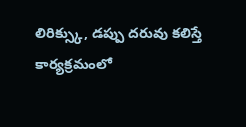లిరిక్స్కు, డప్పు దరువు కలిస్తే కార్యక్రమంలో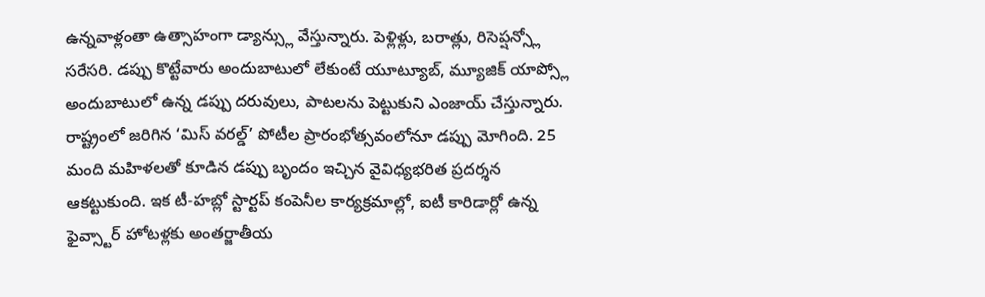ఉన్నవాళ్లంతా ఉత్సాహంగా డ్యాన్స్లు వేస్తున్నారు. పెళ్లిళ్లు, బరాత్లు, రిసెప్షన్స్లో సరేసరి. డప్పు కొట్టేవారు అందుబాటులో లేకుంటే యూట్యూబ్, మ్యూజిక్ యాప్స్లో అందుబాటులో ఉన్న డప్పు దరువులు, పాటలను పెట్టుకుని ఎంజాయ్ చేస్తున్నారు. రాష్ట్రంలో జరిగిన ‘మిస్ వరల్డ్’ పోటీల ప్రారంభోత్సవంలోనూ డప్పు మోగింది. 25 మంది మహిళలతో కూడిన డప్పు బృందం ఇచ్చిన వైవిధ్యభరిత ప్రదర్శన ఆకట్టుకుంది. ఇక టీ-హబ్లో స్టార్టప్ కంపెనీల కార్యక్రమాల్లో, ఐటీ కారిడార్లో ఉన్న ఫైవ్స్టార్ హోటళ్లకు అంతర్జాతీయ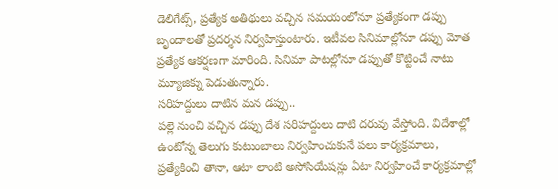డెలిగేట్స్, ప్రత్యేక అతిథులు వచ్చిన సమయంలోనూ ప్రత్యేకంగా డప్పు బృందాలతో ప్రదర్శన నిర్వహిస్తుంటారు. ఇటీవల సినిమాల్లోనూ డప్పు మోత ప్రత్యేక ఆకర్షణగా మారింది. సినిమా పాటల్లోనూ డప్పుతో కొట్టించే నాటు మ్యూజిక్ను పెడుతున్నారు.
సరిహద్దులు దాటిన మన డప్పు..
పల్లె నుంచి వచ్చిన డప్పు దేశ సరిహద్దులు దాటి దరువు వేస్తోంది. విదేశాల్లో ఉంటోన్న తెలుగు కుటుంబాలు నిర్వహించుకునే పలు కార్యక్రమాలు, ప్రత్యేకించి తానా, ఆటా లాంటి అసోసియేషన్లు ఏటా నిర్వహించే కార్యక్రమాల్లో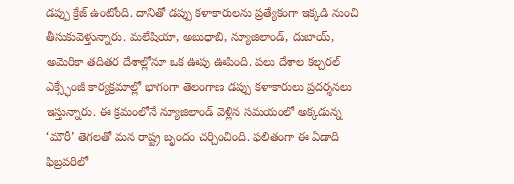డప్పు క్రేజ్ ఉంటోంది. దానితో డప్పు కళాకారులను ప్రత్యేకంగా ఇక్కడి నుంచి తీసుకువెళ్తున్నారు. మలేషియా, అబుధాబి, న్యూజిలాండ్, దుబాయ్, అమెరికా తదితర దేశాల్లోనూ ఒక ఊపు ఊపింది. పలు దేశాల కల్చరల్ ఎక్స్ఛేంజీ కార్యక్రమాల్లో భాగంగా తెలంగాణ డప్పు కళాకారులు ప్రదర్శనలు ఇస్తున్నారు. ఈ క్రమంలోనే న్యూజిలాండ్ వెళ్లిన సమయంలో అక్కడున్న ‘మౌరీ’ తెగలతో మన రాష్ట్ర బృందం చర్చించింది. ఫలితంగా ఈ ఏడాది ఫిబ్రవరిలో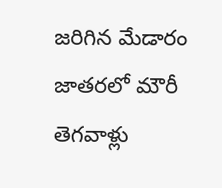జరిగిన మేడారం జాతరలో మౌరీ తెగవాళ్లు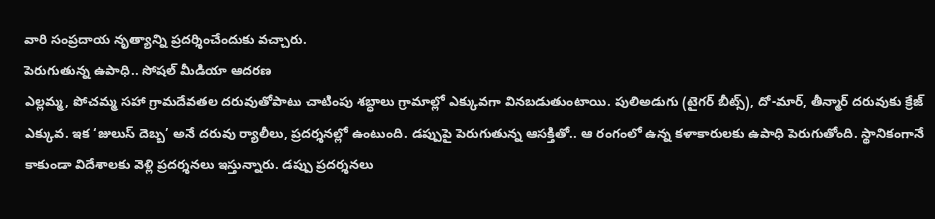వారి సంప్రదాయ నృత్యాన్ని ప్రదర్శించేందుకు వచ్చారు.
పెరుగుతున్న ఉపాధి.. సోషల్ మీడియా ఆదరణ
ఎల్లమ్మ, పోచమ్మ సహా గ్రామదేవతల దరువుతోపాటు చాటింపు శబ్ధాలు గ్రామాల్లో ఎక్కువగా వినబడుతుంటాయి. పులిఅడుగు (టైగర్ బీట్స్), దో-మార్, తీన్మార్ దరువుకు క్రేజ్ ఎక్కువ. ఇక ‘జులుస్ దెబ్బ’ అనే దరువు ర్యాలీలు, ప్రదర్శనల్లో ఉంటుంది. డప్పుపై పెరుగుతున్న ఆసక్తితో.. ఆ రంగంలో ఉన్న కళాకారులకు ఉపాధి పెరుగుతోంది. స్థానికంగానే కాకుండా విదేశాలకు వెళ్లి ప్రదర్శనలు ఇస్తున్నారు. డప్పు ప్రదర్శనలు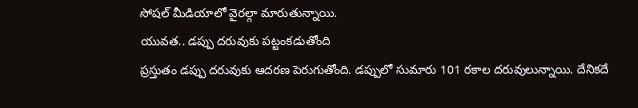సోషల్ మీడియాలో వైరల్గా మారుతున్నాయి.
యువత.. డప్పు దరువుకు పట్టంకడుతోంది
ప్రస్తుతం డప్పు దరువుకు ఆదరణ పెరుగుతోంది. డప్పులో సుమారు 101 రకాల దరువులున్నాయి. దేనికదే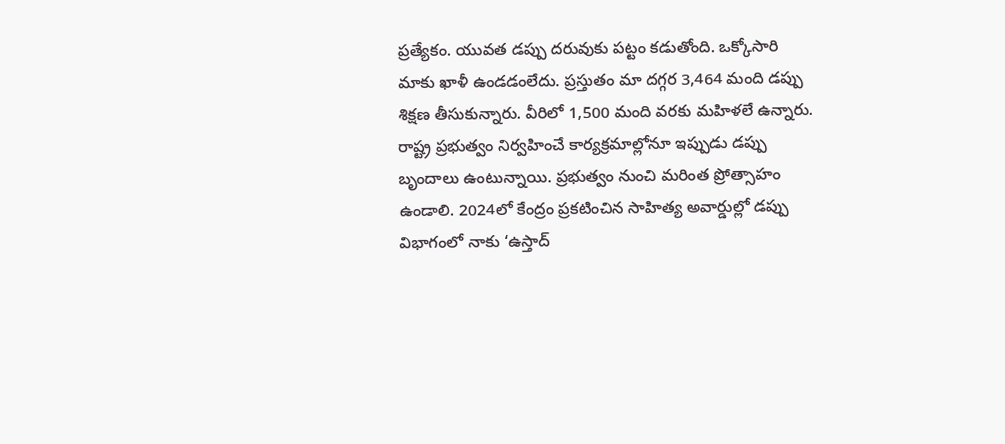ప్రత్యేకం. యువత డప్పు దరువుకు పట్టం కడుతోంది. ఒక్కోసారి మాకు ఖాళీ ఉండడంలేదు. ప్రస్తుతం మా దగ్గర 3,464 మంది డప్పు శిక్షణ తీసుకున్నారు. వీరిలో 1,500 మంది వరకు మహిళలే ఉన్నారు. రాష్ట్ర ప్రభుత్వం నిర్వహించే కార్యక్రమాల్లోనూ ఇప్పుడు డప్పు బృందాలు ఉంటున్నాయి. ప్రభుత్వం నుంచి మరింత ప్రోత్సాహం ఉండాలి. 2024లో కేంద్రం ప్రకటించిన సాహిత్య అవార్డుల్లో డప్పు విభాగంలో నాకు ‘ఉస్తాద్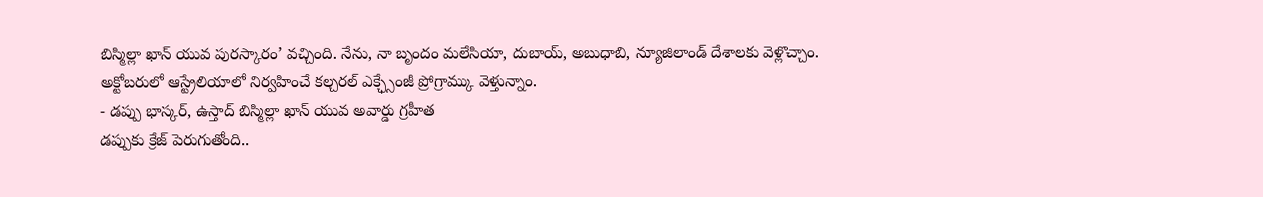బిస్మిల్లా ఖాన్ యువ పురస్కారం’ వచ్చింది. నేను, నా బృందం మలేసియా, దుబాయ్, అబుధాబి, న్యూజిలాండ్ దేశాలకు వెళ్లొచ్చాం. అక్టోబరులో ఆస్ట్రేలియాలో నిర్వహించే కల్చరల్ ఎక్ఛ్సేంజీ ప్రోగ్రామ్కు వెళ్తున్నాం.
- డప్పు భాస్కర్, ఉస్తాద్ బిస్మిల్లా ఖాన్ యువ అవార్డు గ్రహీత
డప్పుకు క్రేజ్ పెరుగుతోంది..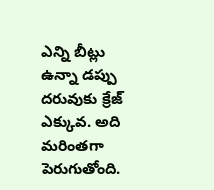ఎన్ని బీట్లు ఉన్నా డప్పు దరువుకు క్రేజ్ ఎక్కువ. అది మరింతగా పెరుగుతోంది.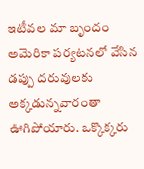ఇటీవల మా బృందం అమెరికా పర్యటనలో వేసిన డప్పు దరువులకు అక్కడున్నవారంతా ఊగిపోయారు. ఒక్కొక్కరు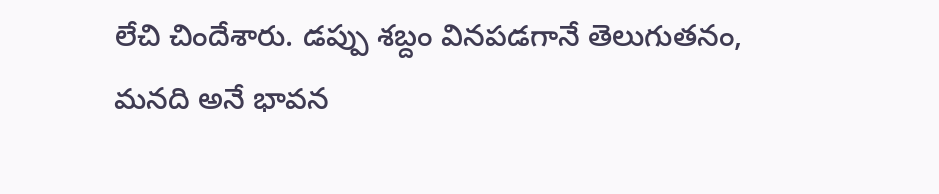లేచి చిందేశారు. డప్పు శబ్దం వినపడగానే తెలుగుతనం, మనది అనే భావన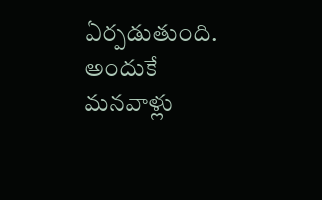ఏర్పడుతుంది. అందుకే మనవాళ్లు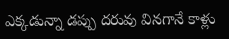ఎక్కడున్నా డప్పు దరువు వినగానే కాళ్లు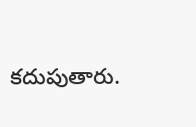కదుపుతారు.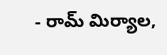- రామ్ మిర్యాల,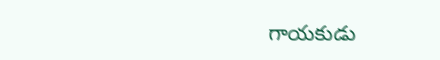గాయకుడు